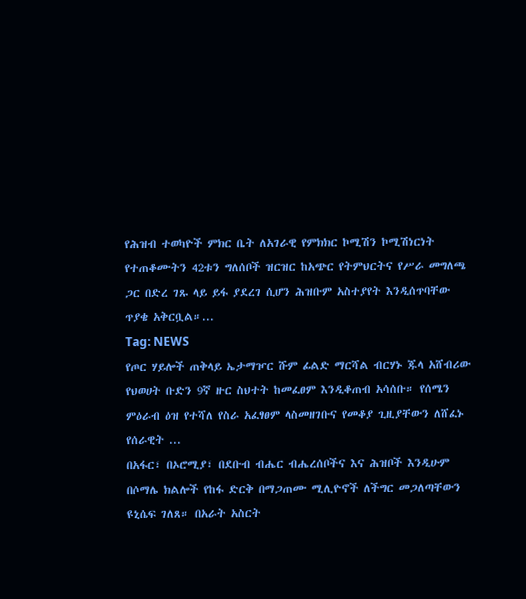የሕዝብ ተወካዮች ምክር ቤት ለአገራዊ የምክክር ኮሚሽን ኮሚሽነርነት የተጠቆሙትን 42ቱን ግለሰቦች ዝርዝር ከአጭር የትምህርትና የሥራ መግለጫ ጋር በድረ ገጹ ላይ ይፋ ያደረገ ሲሆን ሕዝቡም አስተያየት እንዲሰጥባቸው ጥያቄ አቅርቧል።...
Tag: NEWS
የጦር ሃይሎች ጠቅላይ ኤታማዦር ሹም ፊልድ ማርሻል ብርሃኑ ጁላ አሸብሪው የህወሀት ቡድን 9ኛ ዙር ስህተት ከመፈፀም እንዲቆጠብ አሳሰቡ። የሰሜን ምዕራብ ዕዝ የተሻለ የስራ አፈፃፀም ላስመዘገቡና የመቆያ ጊዚያቸውን ለሸፈኑ የሰራዊት ...
በአፋር፣ በኦሮሚያ፣ በደቡብ ብሔር ብሔረሰቦችና እና ሕዝቦች እንዲሁም በሶማሌ ክልሎች የከፋ ድርቅ በማጋጠሙ ሚሊዮኖች ለችግር መጋለጣቸውን ዩኒሴፍ ገለጸ። በአራት አስርት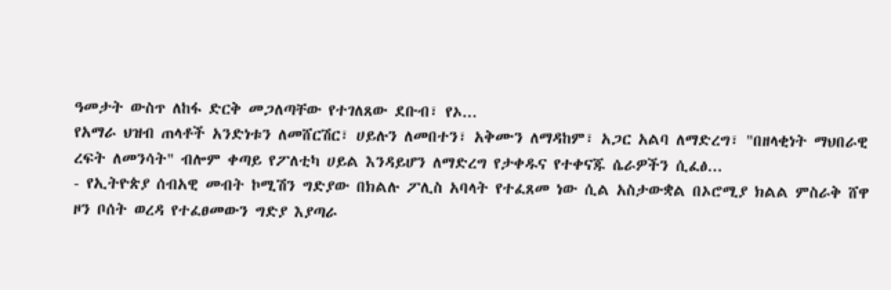ዓመታት ውስጥ ለከፋ ድርቅ መጋለጣቸው የተገለጸው ደቡብ፣ የኦ...
የአማራ ህዝብ ጠላቶች አንድነቱን ለመሸርሽር፣ ሀይሉን ለመበተን፣ አቅሙን ለማዳከም፣ አጋር አልባ ለማድረግ፣ "በዘላቂነት ማህበራዊ ረፍት ለመንሳት" ብሎም ቀጣይ የፖለቲካ ሀይል እንዳይሆን ለማድረግ የታቀዱና የተቀናጁ ሴራዎችን ሲፈፅ...
- የኢትዮጵያ ሰብአዊ መብት ኮሚሽን ግድያው በክልሉ ፖሊስ አባላት የተፈጸመ ነው ሲል አስታውቋል በኦሮሚያ ክልል ምስራቅ ሸዋ ዞን ቦሰት ወረዳ የተፈፀመውን ግድያ እያጣራ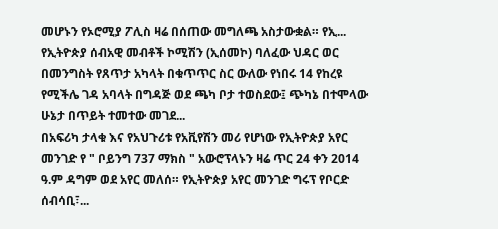መሆኑን የኦሮሚያ ፖሊስ ዛሬ በሰጠው መግለጫ አስታውቋል። የኢ...
የኢትዮጵያ ሰብአዊ መብቶች ኮሚሽን (ኢሰመኮ) ባለፈው ህዳር ወር በመንግስት የጸጥታ አካላት በቁጥጥር ስር ውለው የነበሩ 14 የከረዩ የሚችሌ ገዳ አባላት በግዳጅ ወደ ጫካ ቦታ ተወስደው፤ ጭካኔ በተሞላው ሁኔታ በጥይት ተመተው መገደ...
በአፍሪካ ታላቁ እና የአህጉሪቱ የአቪየሽን መሪ የሆነው የኢትዮጵያ አየር መንገድ የ " ቦይንግ 737 ማክስ " አውሮፕላኑን ዛሬ ጥር 24 ቀን 2014 ዓ.ም ዳግም ወደ አየር መለሰ። የኢትዮጵያ አየር መንገድ ግሩፕ የቦርድ ሰብሳቢ፣...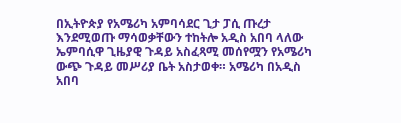በኢትዮጵያ የአሜሪካ አምባሳደር ጊታ ፓሲ ጡረታ እንደሚወጡ ማሳወቃቸውን ተከትሎ አዲስ አበባ ላለው ኤምባሲዋ ጊዜያዊ ጉዳይ አስፈጻሚ መሰየሟን የአሜሪካ ውጭ ጉዳይ መሥሪያ ቤት አስታወቀ። አሜሪካ በአዲስ አበባ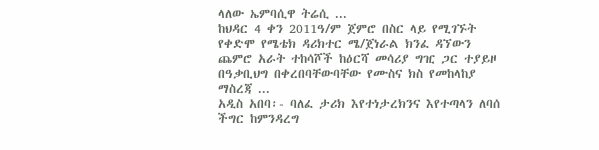ላለው ኤምባሲዋ ትሬሲ ...
ከህዳር 4 ቀን 2011ዓ/ም ጀምሮ በስር ላይ የሚገኙት የቀድሞ የሜቴክ ዳሪክተር ሜ/ጀነራል ክንፈ ዳኘውን ጨምሮ አራት ተከሳሾች ከዕርሻ መሳሪያ ግዢ ጋር ተያይዞ በዓቃቢህግ በቀረበባቸውባቸው የሙስና ክስ የመከላከያ ማስረጃ ...
አዲስ አበባ፡- ባለፈ ታሪክ እየተነታረክንና እየተጣላን ለባሰ ችግር ከምንዳረግ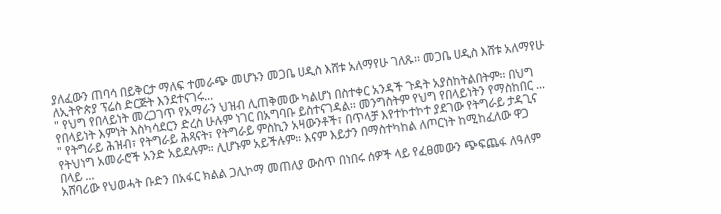ያለፈውን ጠባሳ በይቅርታ ማለፍ ተመራጭ መሆኑን መጋቤ ሀዲስ እሸቱ አለማየሁ ገለጹ፡፡ መጋቤ ሀዲስ እሸቱ አለማየሁ ለኢትዮጵያ ፕሬስ ድርጅት እንደተናገሩ...
" የህግ የበላይነት መረጋገጥ የአማራን ህዝብ ሊጠቅመው ካልሆነ በስተቀር አንዳች ጉዳት አያስከትልበትም፡፡ በህግ የበላይነት እምነት እስካሳደርን ድረስ ሁሉም ነገር በአግባቡ ይስተናገዳል፡፡ መንግስትም የህግ የበላይነትን የማስከበር ...
" የትግራይ ሕዝብ፣ የትግራይ ሕጻናት፣ የትግራይ ምስኪን አዛውንቶች፣ በጥላቻ እየተኮተኮተ ያደገው የትግራይ ታዳጊና የትህነግ አመራሮች አንድ አይደሉም። ሊሆኑም አይችሉም። እናም እይታን በማስተካከል ለጦርነት ከሚከፈለው ዋጋ በላይ ...
አሸባሪው የህወሓት ቡድን በአፋር ክልል ጋሊኮማ መጠለያ ውስጥ በነበሩ ሰዎች ላይ የፈፀመውን ጭፍጨፋ ለዓለም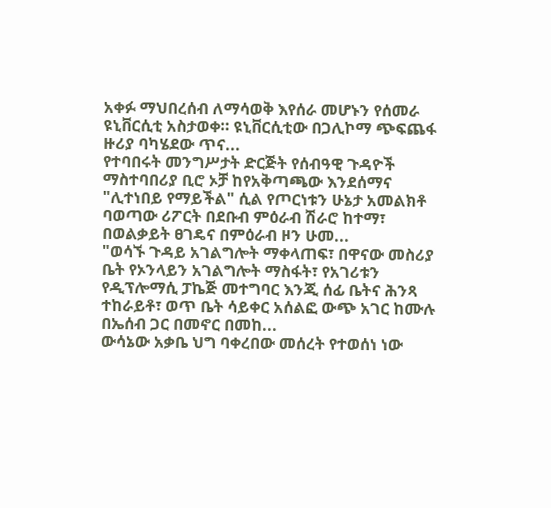አቀፉ ማህበረሰብ ለማሳወቅ እየሰራ መሆኑን የሰመራ ዩኒቨርሲቲ አስታወቀ። ዩኒቨርሲቲው በጋሊኮማ ጭፍጨፋ ዙሪያ ባካሄደው ጥና...
የተባበሩት መንግሥታት ድርጅት የሰብዓዊ ጉዳዮች ማስተባበሪያ ቢሮ ኦቻ ከየአቅጣጫው እንደሰማና "ሊተነበይ የማይችል" ሲል የጦርነቱን ሁኔታ አመልክቶ ባወጣው ሪፖርት በደቡብ ምዕራብ ሽራሮ ከተማ፣ በወልቃይት ፀገዴና በምዕራብ ዞን ሁመ...
"ወሳኙ ጉዳይ አገልግሎት ማቀላጠፍ፣ በዋናው መስሪያ ቤት የኦንላይን አገልግሎት ማስፋት፣ የአገሪቱን የዲፕሎማሲ ፓኬጅ መተግባር እንጂ ሰፊ ቤትና ሕንጻ ተከራይቶ፣ ወጥ ቤት ሳይቀር አሰልፎ ውጭ አገር ከሙሉ በኤሰብ ጋር በመኖር በመከ...
ውሳኔው አቃቤ ህግ ባቀረበው መሰረት የተወሰነ ነው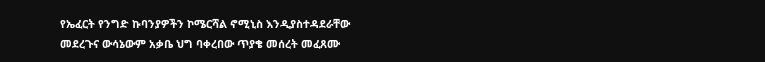የኤፈርት የንግድ ኩባንያዎችን ኮሜርሻል ኖሚኒስ እንዲያስተዳደራቸው መደረጉና ውሳኔውም አቃቤ ህግ ባቀረበው ጥያቄ መሰረት መፈጸሙ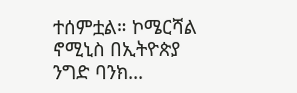ተሰምቷል። ኮሜርሻል ኖሚኒስ በኢትዮጵያ ንግድ ባንክ...